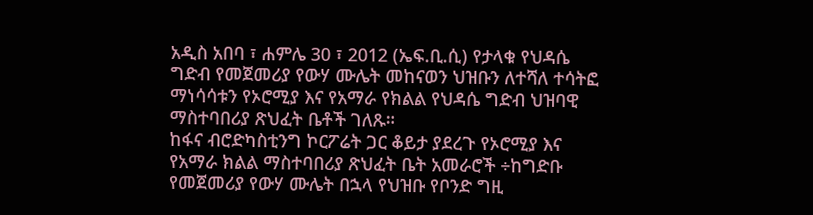አዲስ አበባ ፣ ሐምሌ 30 ፣ 2012 (ኤፍ.ቢ.ሲ) የታላቁ የህዳሴ ግድብ የመጀመሪያ የውሃ ሙሌት መከናወን ህዝቡን ለተሻለ ተሳትፎ ማነሳሳቱን የኦሮሚያ እና የአማራ የክልል የህዳሴ ግድብ ህዝባዊ ማስተባበሪያ ጽህፈት ቤቶች ገለጹ።
ከፋና ብሮድካስቲንግ ኮርፖሬት ጋር ቆይታ ያደረጉ የኦሮሚያ እና የአማራ ክልል ማስተባበሪያ ጽህፈት ቤት አመራሮች ÷ከግድቡ የመጀመሪያ የውሃ ሙሌት በኋላ የህዝቡ የቦንድ ግዚ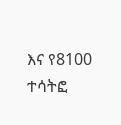እና የ8100 ተሳትፎ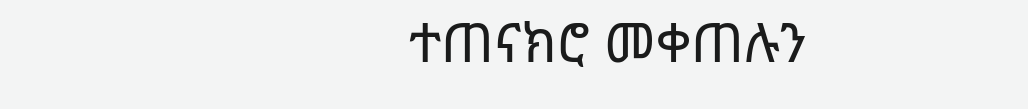ተጠናክሮ መቀጠሉን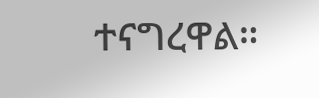ተናግረዋል።